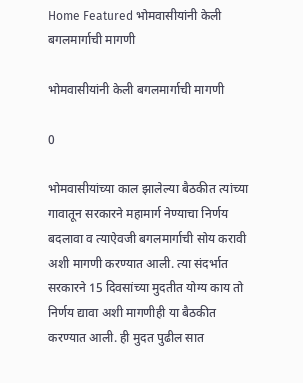Home Featured भोमवासीयांनी केली बगलमार्गाची मागणी

भोमवासीयांनी केली बगलमार्गाची मागणी

0

भोमवासीयांच्या काल झालेल्या बैठकीत त्यांच्या गावातून सरकारने महामार्ग नेण्याचा निर्णय बदलावा व त्याऐवजी बगलमार्गाची सोय करावी अशी मागणी करण्यात आली. त्या संदर्भात सरकारने 15 दिवसांच्या मुदतीत योग्य काय तो निर्णय द्यावा अशी मागणीही या बैठकीत करण्यात आली. ही मुदत पुढील सात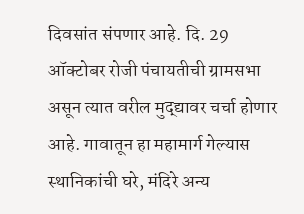दिवसांत संपणार आहे. दि. 29 ऑक्टोबर रोजी पंचायतीची ग्रामसभा असून त्यात वरील मुद्द्यावर चर्चा होणार आहे. गावातून हा महामार्ग गेल्यास स्थानिकांची घरे, मंदिरे अन्य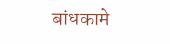बांधकामे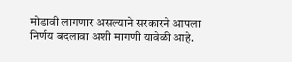मोडावी लागणार असल्याने सरकारने आपला निर्णय बदलावा अशी मागणी यावेळी आहे.